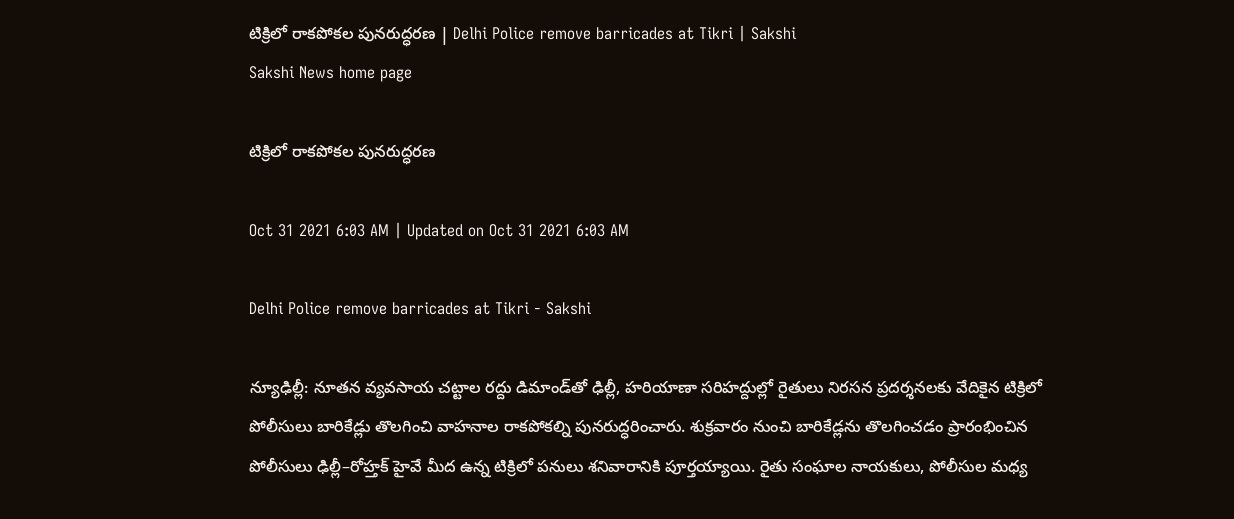టిక్రిలో రాకపోకల పునరుద్ధరణ | Delhi Police remove barricades at Tikri | Sakshi
Sakshi News home page

టిక్రిలో రాకపోకల పునరుద్ధరణ

Oct 31 2021 6:03 AM | Updated on Oct 31 2021 6:03 AM

Delhi Police remove barricades at Tikri - Sakshi

న్యూఢిల్లీ: నూతన వ్యవసాయ చట్టాల రద్దు డిమాండ్‌తో ఢిల్లీ, హరియాణా సరిహద్దుల్లో రైతులు నిరసన ప్రదర్శనలకు వేదికైన టిక్రిలో పోలీసులు బారికేడ్లు తొలగించి వాహనాల రాకపోకల్ని పునరుద్ధరించారు. శుక్రవారం నుంచి బారికేడ్లను తొలగించడం ప్రారంభించిన పోలీసులు ఢిల్లీ–రోహ్తక్‌ హైవే మీద ఉన్న టిక్రిలో పనులు శనివారానికి పూర్తయ్యాయి. రైతు సంఘాల నాయకులు, పోలీసుల మధ్య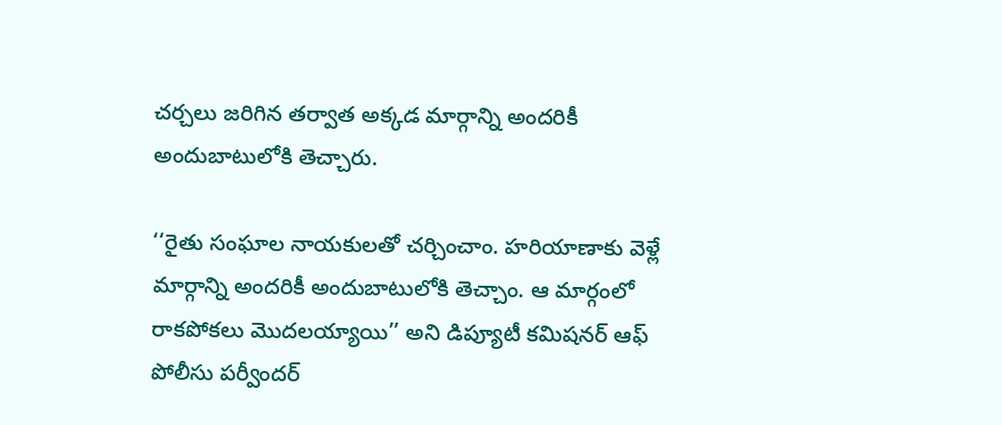చర్చలు జరిగిన తర్వాత అక్కడ మార్గాన్ని అందరికీ అందుబాటులోకి తెచ్చారు.

‘‘రైతు సంఘాల నాయకులతో చర్చించాం. హరియాణాకు వెళ్లే మార్గాన్ని అందరికీ అందుబాటులోకి తెచ్చాం. ఆ మార్గంలో రాకపోకలు మొదలయ్యాయి’’ అని డిప్యూటీ కమిషనర్‌ ఆఫ్‌ పోలీసు పర్వీందర్‌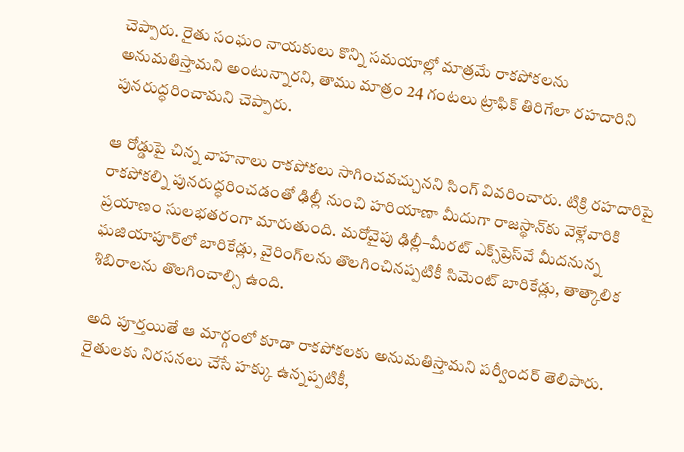చెప్పారు. రైతు సంఘం నాయకులు కొన్ని సమయాల్లో మాత్రమే రాకపోకలను అనుమతిస్తామని అంటున్నారని, తాము మాత్రం 24 గంటలు ట్రాఫిక్‌ తిరిగేలా రహదారిని పునరుద్ధరించామని చెప్పారు.

ఆ రోడ్డుపై చిన్న వాహనాలు రాకపోకలు సాగించవచ్చునని సింగ్‌ వివరించారు. టిక్రి రహదారిపై రాకపోకల్ని పునరుద్ధరించడంతో ఢిల్లీ నుంచి హరియాణా మీదుగా రాజస్థాన్‌కు వెళ్లేవారికి ప్రయాణం సులభతరంగా మారుతుంది. మరోవైపు ఢిల్లీ–మీరట్‌ ఎక్స్‌ప్రెస్‌వే మీదనున్న ఘజియాపూర్‌లో బారికేడ్లు, వైరింగ్‌లను తొలగించినప్పటికీ సిమెంట్‌ బారికేడ్లు, తాత్కాలిక శిబిరాలను తొలగించాల్సి ఉంది.

అది పూర్తయితే ఆ మార్గంలో కూడా రాకపోకలకు అనుమతిస్తామని పర్వీందర్‌ తెలిపారు.  రైతులకు నిరసనలు చేసే హక్కు ఉన్నప్పటికీ,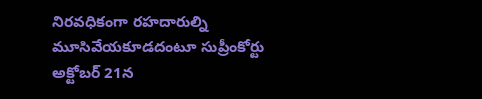నిరవధికంగా రహదారుల్ని మూసివేయకూడదంటూ సుప్రీంకోర్టు అక్టోబర్‌ 21న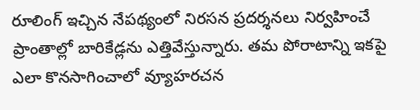రూలింగ్‌ ఇచ్చిన నేపథ్యంలో నిరసన ప్రదర్శనలు నిర్వహించే ప్రాంతాల్లో బారికేడ్లను ఎత్తివేస్తున్నారు. తమ పోరాటాన్ని ఇకపై ఎలా కొనసాగించాలో వ్యూహరచన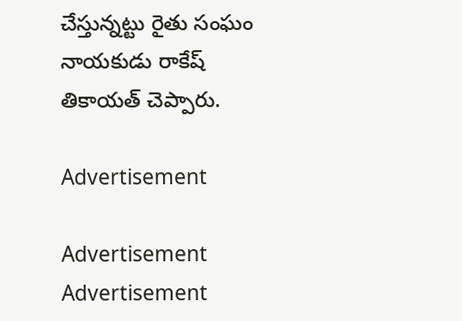చేస్తున్నట్టు రైతు సంఘం నాయకుడు రాకేష్‌ తికాయత్‌ చెప్పారు.

Advertisement

Advertisement
Advertisement